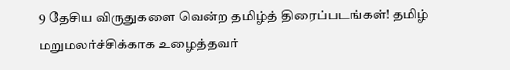9 தேசிய விருதுகளை வென்ற தமிழ்த் திரைப்படங்கள்! தமிழ் மறுமலர்ச்சிக்காக உழைத்தவர்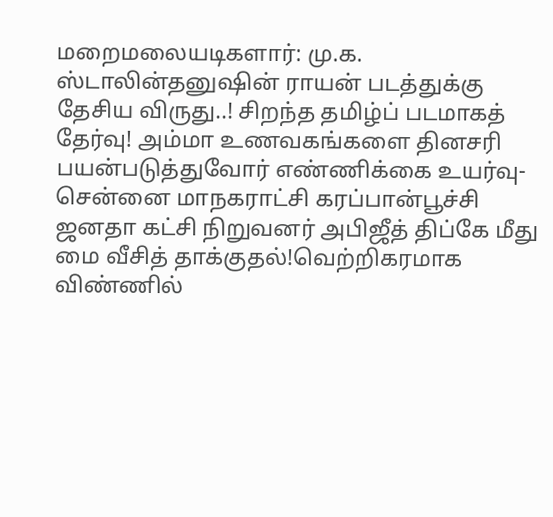மறைமலையடிகளார்: மு.க. ஸ்டாலின்தனுஷின் ராயன் படத்துக்கு தேசிய விருது..! சிறந்த தமிழ்ப் படமாகத் தேர்வு! அம்மா உணவகங்களை தினசரி பயன்படுத்துவோர் எண்ணிக்கை உயர்வு- சென்னை மாநகராட்சி கரப்பான்பூச்சி ஜனதா கட்சி நிறுவனர் அபிஜீத் திப்கே மீது மை வீசித் தாக்குதல்!வெற்றிகரமாக விண்ணில்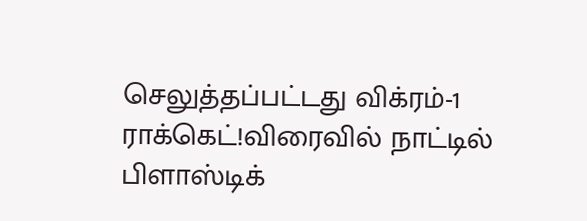செலுத்தப்பட்டது விக்ரம்-1 ராக்கெட்!விரைவில் நாட்டில் பிளாஸ்டிக்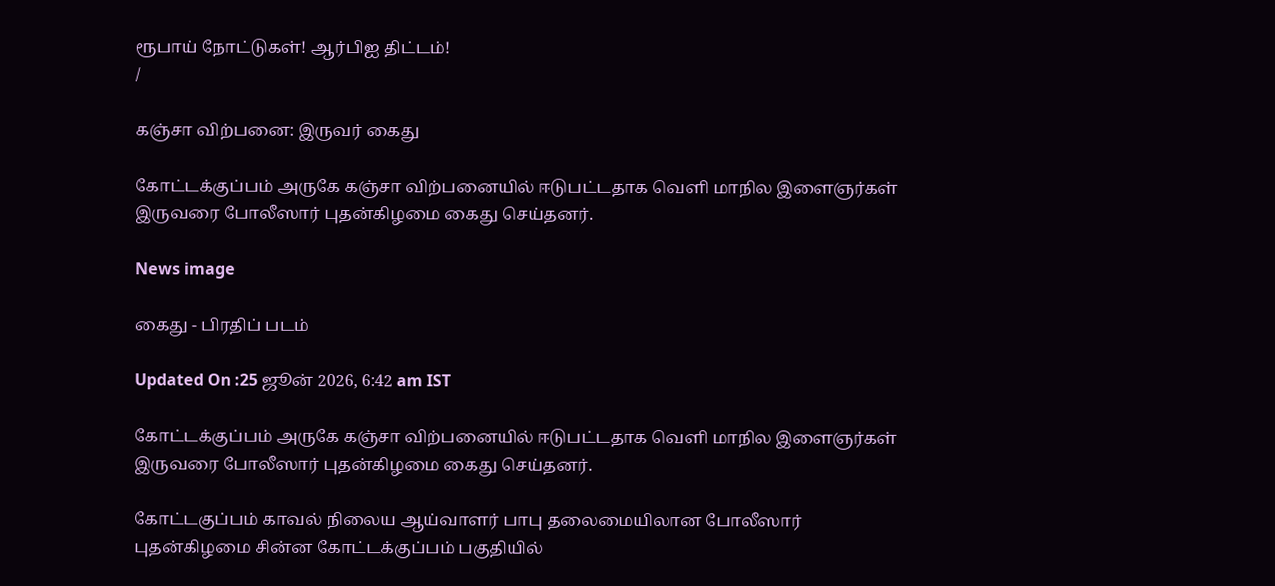ரூபாய் நோட்டுகள்! ஆர்பிஐ திட்டம்!
/

கஞ்சா விற்பனை: இருவர் கைது

கோட்டக்குப்பம் அருகே கஞ்சா விற்பனையில் ஈடுபட்டதாக வெளி மாநில இளைஞர்கள் இருவரை போலீஸார் புதன்கிழமை கைது செய்தனர்.

News image

கைது - பிரதிப் படம்

Updated On :25 ஜூன் 2026, 6:42 am IST

கோட்டக்குப்பம் அருகே கஞ்சா விற்பனையில் ஈடுபட்டதாக வெளி மாநில இளைஞர்கள் இருவரை போலீஸார் புதன்கிழமை கைது செய்தனர்.

கோட்டகுப்பம் காவல் நிலைய ஆய்வாளர் பாபு தலைமையிலான போலீஸார் புதன்கிழமை சின்ன கோட்டக்குப்பம் பகுதியில்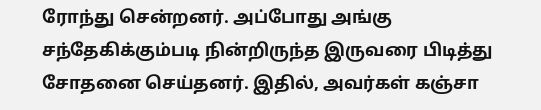ரோந்து சென்றனர். அப்போது அங்கு சந்தேகிக்கும்படி நின்றிருந்த இருவரை பிடித்து சோதனை செய்தனர். இதில், அவர்கள் கஞ்சா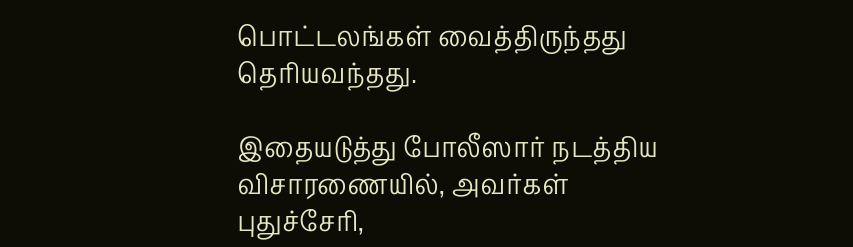பொட்டலங்கள் வைத்திருந்தது தெரியவந்தது.

இதையடுத்து போலீஸார் நடத்திய விசாரணையில், அவர்கள் புதுச்சேரி,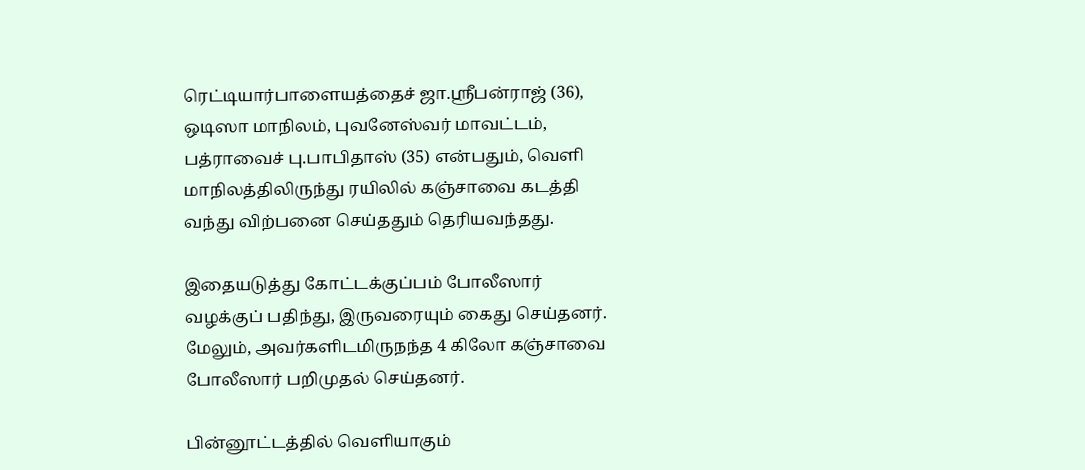ரெட்டியார்பாளையத்தைச் ஜா.ஸ்ரீபன்ராஜ் (36), ஒடிஸா மாநிலம், புவனேஸ்வர் மாவட்டம், பத்ராவைச் பு.பாபிதாஸ் (35) என்பதும், வெளி மாநிலத்திலிருந்து ரயிலில் கஞ்சாவை கடத்தி வந்து விற்பனை செய்ததும் தெரியவந்தது.

இதையடுத்து கோட்டக்குப்பம் போலீஸார் வழக்குப் பதிந்து, இருவரையும் கைது செய்தனர். மேலும், அவர்களிடமிருநந்த 4 கிலோ கஞ்சாவை போலீஸார் பறிமுதல் செய்தனர்.

பின்னூட்டத்தில் வெளியாகும்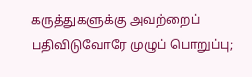கருத்துகளுக்கு அவற்றைப் பதிவிடுவோரே முழுப் பொறுப்பு;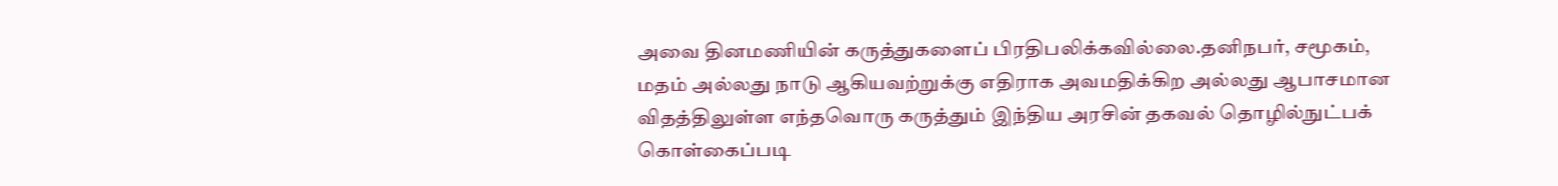அவை தினமணியின் கருத்துகளைப் பிரதிபலிக்கவில்லை.தனிநபர், சமூகம், மதம் அல்லது நாடு ஆகியவற்றுக்கு எதிராக அவமதிக்கிற அல்லது ஆபாசமான விதத்திலுள்ள எந்தவொரு கருத்தும் இந்திய அரசின் தகவல் தொழில்நுட்பக் கொள்கைப்படி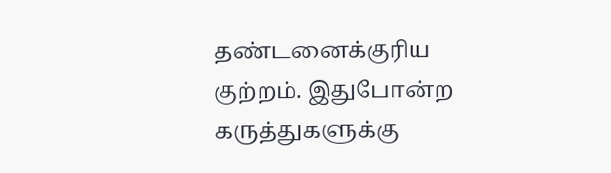தண்டனைக்குரிய குற்றம். இதுபோன்ற கருத்துகளுக்கு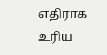எதிராக உரிய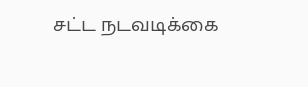சட்ட நடவடிக்கை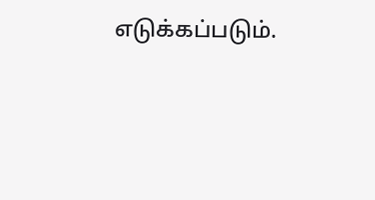எடுக்கப்படும்.